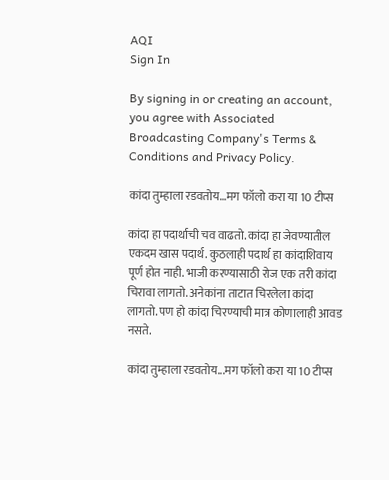AQI
Sign In

By signing in or creating an account, you agree with Associated Broadcasting Company's Terms & Conditions and Privacy Policy.

कांदा तुम्हाला रडवतोय…मग फॉलो करा या 10 टीप्स

कांदा हा पदार्थाची चव वाढतो. कांदा हा जेवण्यातील एकदम खास पदार्थ. कुठलाही पदार्थ हा कांदाशिवाय पूर्ण होत नाही. भाजी करण्यासाठी रोज एक तरी कांदा चिरावा लागतो. अनेकांना ताटात चिरलेला कांदा लागतो. पण हो कांदा चिरण्याची मात्र कोणालाही आवड नसते.

कांदा तुम्हाला रडवतोय...मग फॉलो करा या 10 टीप्स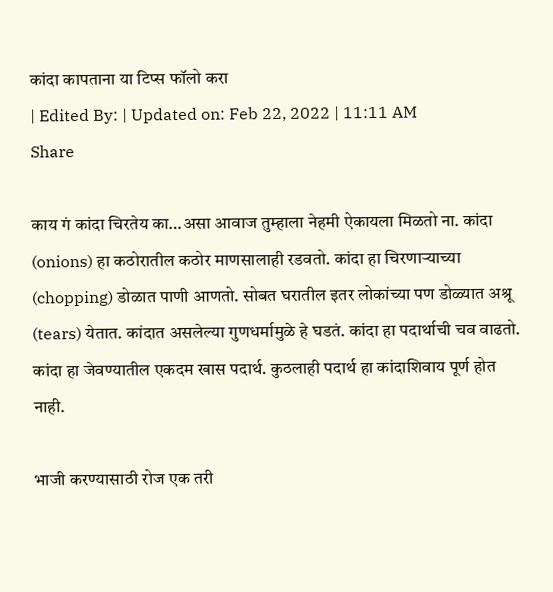कांदा कापताना या टिप्स फॉलो करा
| Edited By: | Updated on: Feb 22, 2022 | 11:11 AM
Share

काय गं कांदा चिरतेय का…असा आवाज तुम्हाला नेहमी ऐकायला मिळतो ना. कांदा (onions) हा कठोरातील कठोर माणसालाही रडवतो. कांदा हा चिरणाऱ्याच्या (chopping) डोळात पाणी आणतो. सोबत घरातील इतर लोकांच्या पण डोळ्यात अश्रू (tears) येतात. कांदात असलेल्या गुणधर्मामुळे हे घडतं. कांदा हा पदार्थाची चव वाढतो. कांदा हा जेवण्यातील एकदम खास पदार्थ. कुठलाही पदार्थ हा कांदाशिवाय पूर्ण होत नाही.

भाजी करण्यासाठी रोज एक तरी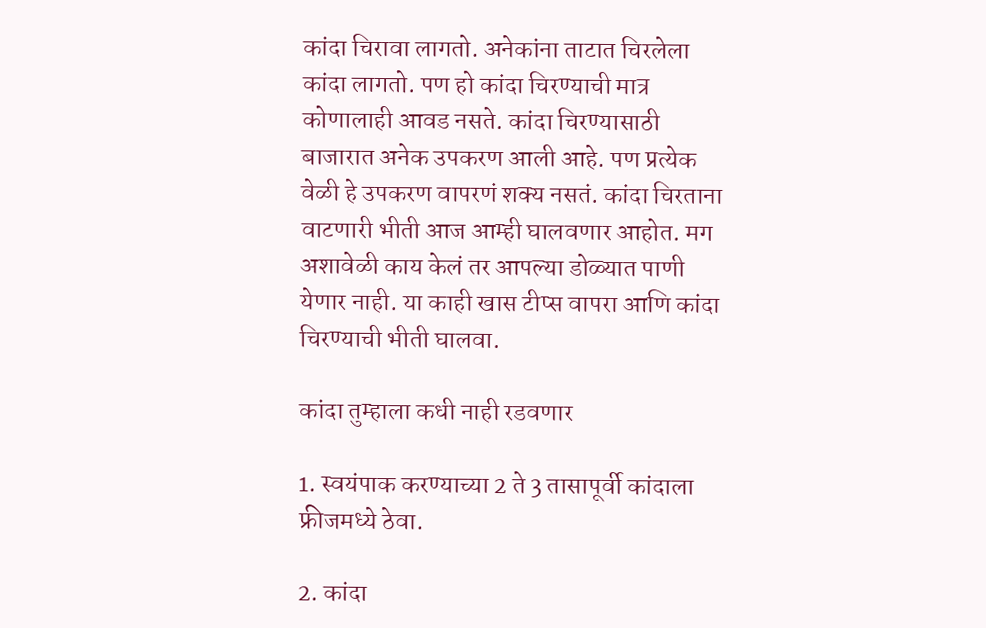कांदा चिरावा लागतो. अनेकांना ताटात चिरलेला कांदा लागतो. पण हो कांदा चिरण्याची मात्र कोणालाही आवड नसते. कांदा चिरण्यासाठी बाजारात अनेक उपकरण आली आहे. पण प्रत्येक वेळी हे उपकरण वापरणं शक्य नसतं. कांदा चिरताना वाटणारी भीती आज आम्ही घालवणार आहोत. मग अशावेळी काय केलं तर आपल्या डोळ्यात पाणी येणार नाही. या काही खास टीप्स वापरा आणि कांदा चिरण्याची भीती घालवा.

कांदा तुम्हाला कधी नाही रडवणार

1. स्वयंपाक करण्याच्या 2 ते 3 तासापूर्वी कांदाला फ्रीजमध्ये ठेवा.

2. कांदा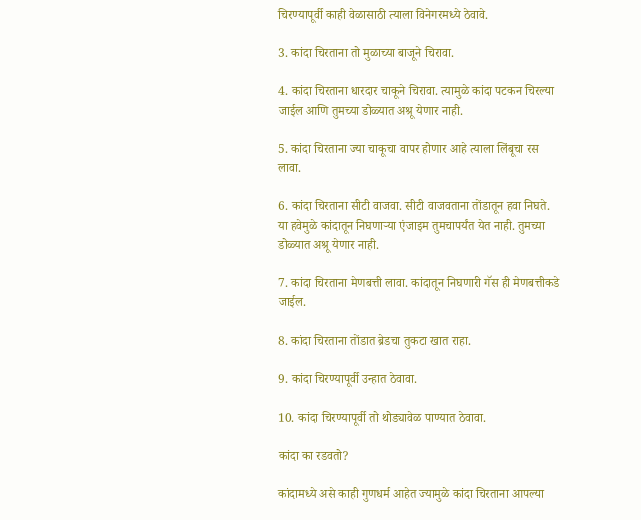चिरण्यापूर्वी काही वेळासाठी त्याला विनेगरमध्ये ठेवावे.

3. कांदा चिरताना तो मुळाच्या बाजूने चिरावा.

4. कांदा चिरताना धारदार चाकूने चिरावा. त्यामुळे कांदा पटकन चिरल्या जाईल आणि तुमच्या डोळ्यात अश्रू येणार नाही.

5. कांदा चिरताना ज्या चाकूचा वापर होणार आहे त्याला लिंबूचा रस लावा.

6. कांदा चिरताना सीटी वाजवा. सीटी वाजवताना तोंडातून हवा निघते. या हवेमुळे कांदातून निघणाऱ्या एंजाइम तुमचापर्यंत येत नाही. तुमच्या डोळ्यात अश्रू येणार नाही.

7. कांदा चिरताना मेणबत्ती लावा. कांदातून निघणारी गॅस ही मेणबत्तीकडे जाईल.

8. कांदा चिरताना तोंडात ब्रेडचा तुकटा खात राहा.

9. कांदा चिरण्यापूर्वी उन्हात ठेवावा.

10. कांदा चिरण्यापूर्वी तो थोड्यावेळ पाण्यात ठेवावा.

कांदा का रडवतो?

कांदामध्ये असे काही गुणधर्म आहेत ज्यामुळे कांदा चिरताना आपल्या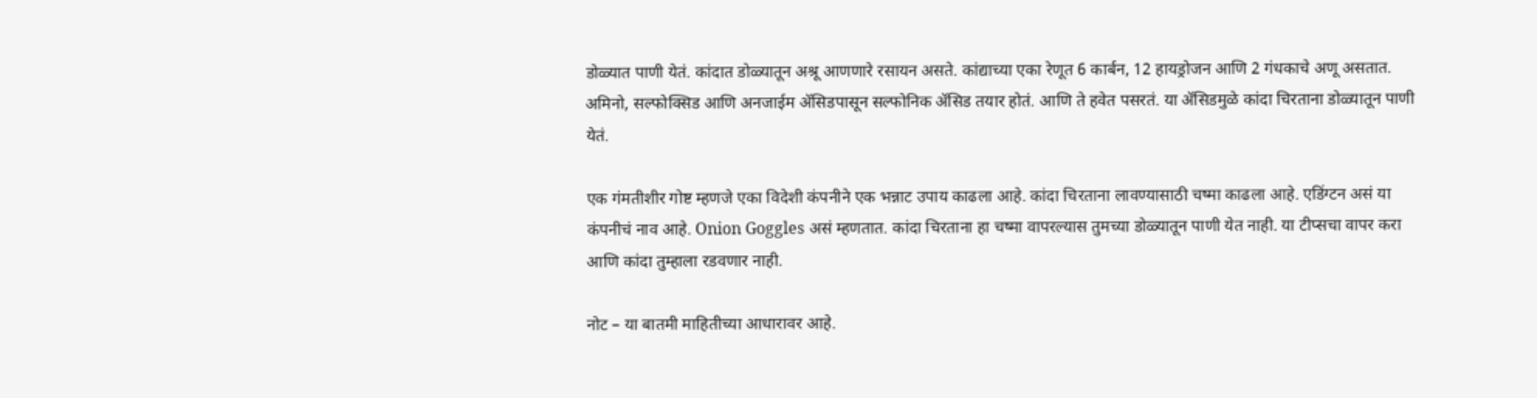डोळ्यात पाणी येतं. कांदात डोळ्यातून अश्रू आणणारे रसायन असते. कांद्याच्या एका रेणूत 6 कार्बन, 12 हायड्रोजन आणि 2 गंधकाचे अणू असतात. अमिनो, सल्फोक्सिड आणि अनजाईम ॲसिडपासून सल्फोनिक ॲसिड तयार होतं. आणि ते हवेत पसरतं. या ॲसिडमुळे कांदा चिरताना डोळ्यातून पाणी येतं.

एक गंमतीशीर गोष्ट म्हणजे एका विदेशी कंपनीने एक भन्नाट उपाय काढला आहे. कांदा चिरताना लावण्यासाठी चष्मा काढला आहे. एडिंग्टन असं या कंपनीचं नाव आहे. Onion Goggles असं म्हणतात. कांदा चिरताना हा चष्मा वापरल्यास तुमच्या डोळ्यातून पाणी येत नाही. या टीप्सचा वापर करा आणि कांदा तुम्हाला रडवणार नाही.

नोट – या बातमी माहितीच्या आधारावर आहे.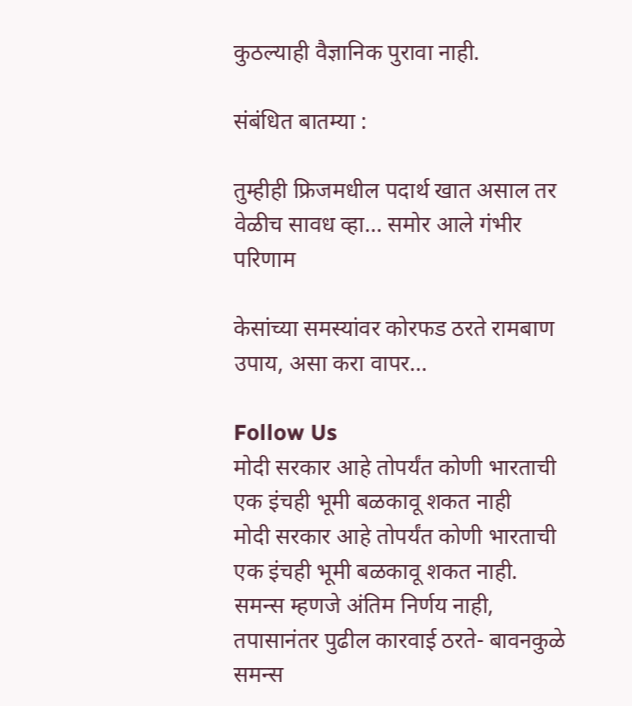कुठल्याही वैज्ञानिक पुरावा नाही.

संबंधित बातम्या :

तुम्हीही फ्रिजमधील पदार्थ खात असाल तर वेळीच सावध व्हा… समोर आले गंभीर परिणाम

केसांच्या समस्यांवर कोरफड ठरते रामबाण उपाय, असा करा वापर…

Follow Us
मोदी सरकार आहे तोपर्यंत कोणी भारताची एक इंचही भूमी बळकावू शकत नाही
मोदी सरकार आहे तोपर्यंत कोणी भारताची एक इंचही भूमी बळकावू शकत नाही.
समन्स म्हणजे अंतिम निर्णय नाही, तपासानंतर पुढील कारवाई ठरते- बावनकुळे
समन्स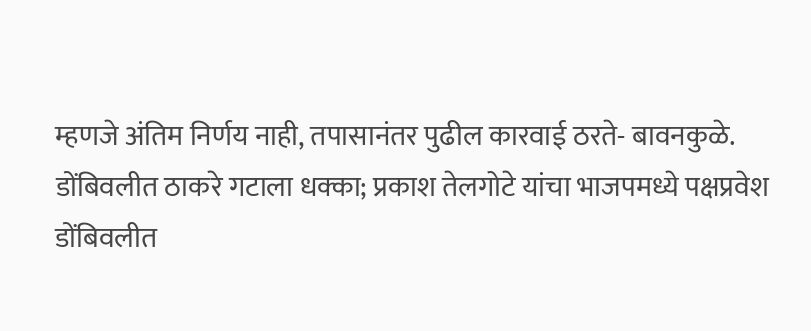म्हणजे अंतिम निर्णय नाही, तपासानंतर पुढील कारवाई ठरते- बावनकुळे.
डोंबिवलीत ठाकरे गटाला धक्का; प्रकाश तेलगोटे यांचा भाजपमध्ये पक्षप्रवेश
डोंबिवलीत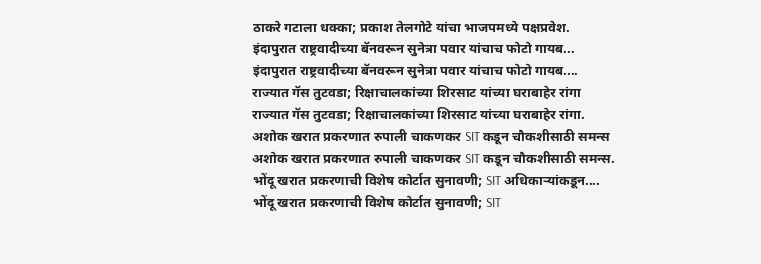ठाकरे गटाला धक्का; प्रकाश तेलगोटे यांचा भाजपमध्ये पक्षप्रवेश.
इंदापुरात राष्ट्रवादीच्या बॅनवरून सुनेत्रा पवार यांचाच फोटो गायब...
इंदापुरात राष्ट्रवादीच्या बॅनवरून सुनेत्रा पवार यांचाच फोटो गायब....
राज्यात गॅस तुटवडा; रिक्षाचालकांच्या शिरसाट यांच्या घराबाहेर रांगा
राज्यात गॅस तुटवडा; रिक्षाचालकांच्या शिरसाट यांच्या घराबाहेर रांगा.
अशोक खरात प्रकरणात रुपाली चाकणकर SIT कडून चौकशीसाठी समन्स
अशोक खरात प्रकरणात रुपाली चाकणकर SIT कडून चौकशीसाठी समन्स.
भोंदू खरात प्रकरणाची विशेष कोर्टात सुनावणी; SIT अधिकाऱ्यांकडून....
भोंदू खरात प्रकरणाची विशेष कोर्टात सुनावणी; SIT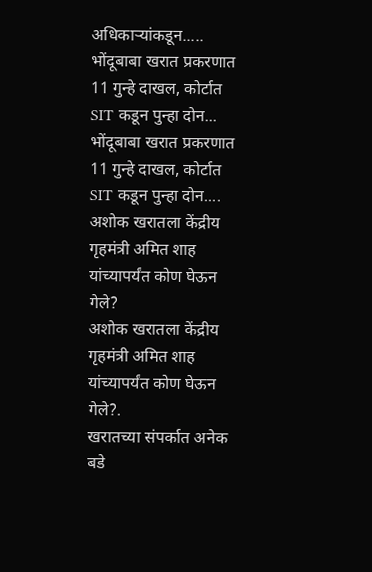अधिकाऱ्यांकडून.....
भोंदूबाबा खरात प्रकरणात 11 गुन्हे दाखल, कोर्टात SIT कडून पुन्हा दोन...
भोंदूबाबा खरात प्रकरणात 11 गुन्हे दाखल, कोर्टात SIT कडून पुन्हा दोन....
अशोक खरातला केंद्रीय गृहमंत्री अमित शाह यांच्यापर्यंत कोण घेऊन गेले?
अशोक खरातला केंद्रीय गृहमंत्री अमित शाह यांच्यापर्यंत कोण घेऊन गेले?.
खरातच्या संपर्कात अनेक बडे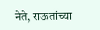नेते, राऊतांच्या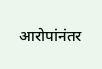आरोपांनंतर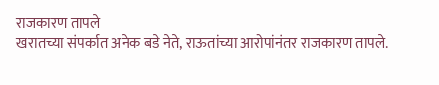राजकारण तापले
खरातच्या संपर्कात अनेक बडे नेते, राऊतांच्या आरोपांनंतर राजकारण तापले.